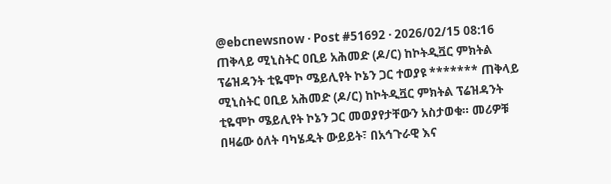@ebcnewsnow · Post #51692 · 2026/02/15 08:16
ጠቅላይ ሚኒስትር ዐቢይ አሕመድ (ዶ/ር) ከኮትዲቯር ምክትል ፕሬዝዳንት ቲዬሞኮ ሜይሊየት ኮኔን ጋር ተወያዩ ******* ጠቅላይ ሚኒስትር ዐቢይ አሕመድ (ዶ/ር) ከኮትዲቯር ምክትል ፕሬዝዳንት ቲዬሞኮ ሜይሊየት ኮኔን ጋር መወያየታቸውን አስታወቁ። መሪዎቹ በዛሬው ዕለት ባካሄዱት ውይይት፣ በአኅጉራዊ እና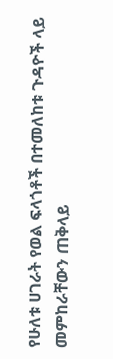የሁለቱ ሀገራት የወል ፍላጎቶች በተመለከቱ ጉዳዮች ላይ መምከራቸውን ጠቅላይ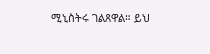ሚኒስትሩ ገልጸዋል። ይህ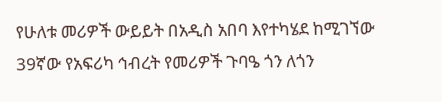የሁለቱ መሪዎች ውይይት በአዲስ አበባ እየተካሄደ ከሚገኘው 39ኛው የአፍሪካ ኅብረት የመሪዎች ጉባዔ ጎን ለጎን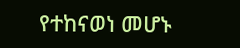የተከናወነ መሆኑ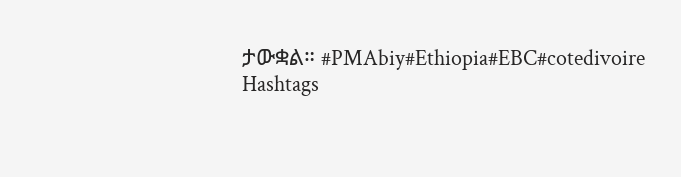ታውቋል። #PMAbiy#Ethiopia#EBC#cotedivoire
Hashtags